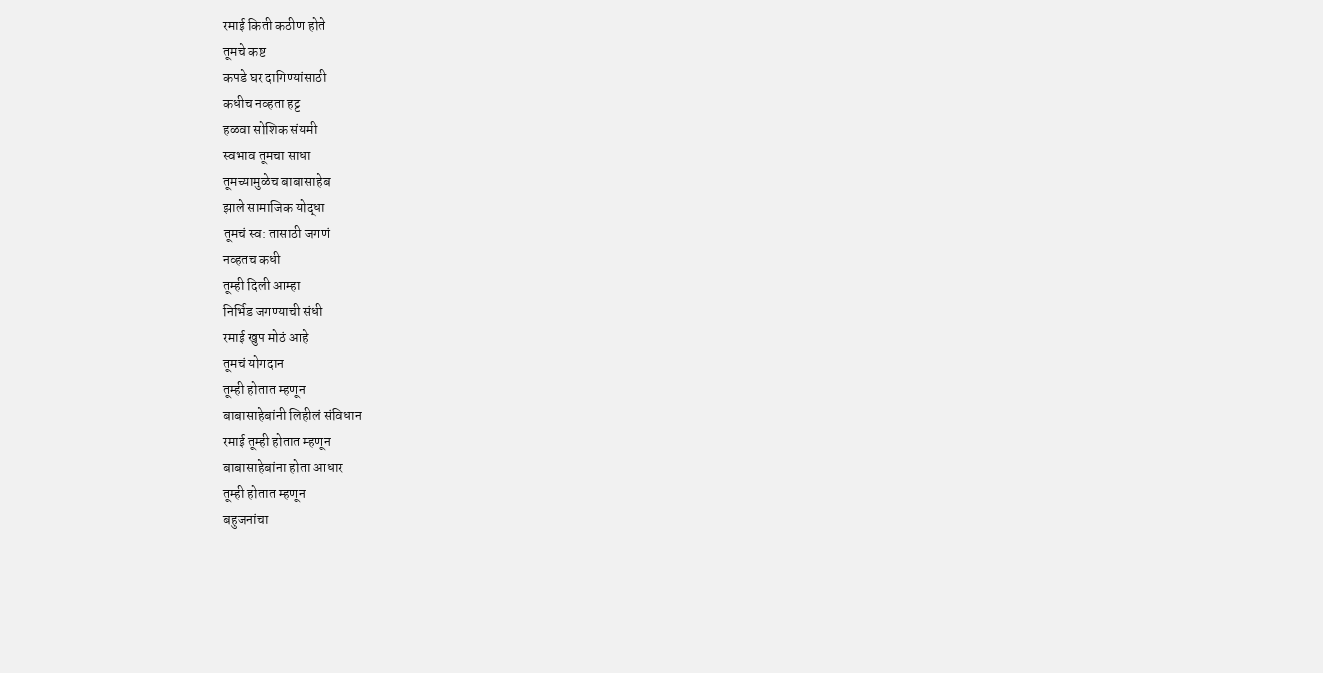रमाई किती कठीण होते
तूमचे कष्ट
कपडे घर दागिण्यांसाठी
कधीच नव्हता हट्ट
हळवा सोशिक संयमी
स्वभाव तूमचा साधा
तूमच्यामुळेच बाबासाहेब
झाले सामाजिक योद्धा
तूमचं स्व: तासाठी जगणं
नव्हतच कधी
तूम्ही दिली आम्हा
निर्भिड जगण्याची संधी
रमाई खुप मोठं आहे
तूमचं योगदान
तूम्ही होतात म्हणून
बाबासाहेबांनी लिहीलं संविधान
रमाई तूम्ही होतात म्हणून
बाबासाहेबांना होता आधार
तूम्ही होतात म्हणून
बहुजनांचा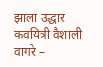झाला उद्धार
कवयित्री वैशाली वागरे –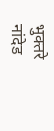भुक्तरे
नांदेड